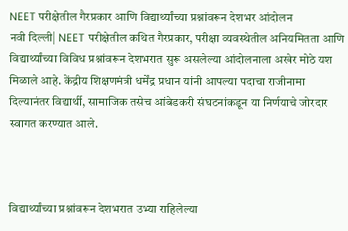NEET परीक्षेतील गैरप्रकार आणि विद्यार्थ्यांच्या प्रश्नांवरून देशभर आंदोलन
नवी दिल्ली| NEET परीक्षेतील कथित गैरप्रकार, परीक्षा व्यवस्थेतील अनियमितता आणि विद्यार्थ्यांच्या विविध प्रश्नांवरून देशभरात सुरू असलेल्या आंदोलनाला अखेर मोठे यश मिळाले आहे. केंद्रीय शिक्षणमंत्री धर्मेंद्र प्रधान यांनी आपल्या पदाचा राजीनामा दिल्यानंतर विद्यार्थी, सामाजिक तसेच आंबेडकरी संघटनांकडून या निर्णयाचे जोरदार स्वागत करण्यात आले.



विद्यार्थ्यांच्या प्रश्नांवरून देशभरात उभ्या राहिलेल्या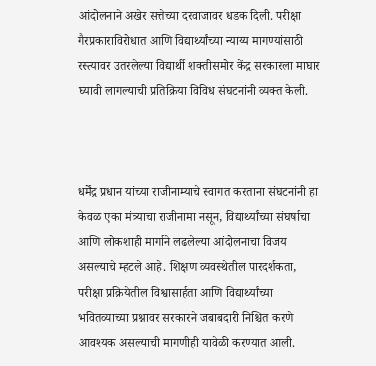आंदोलनाने अखेर सत्तेच्या दरवाजावर धडक दिली. परीक्षा गैरप्रकाराविरोधात आणि विद्यार्थ्यांच्या न्याय्य मागण्यांसाठी रस्त्यावर उतरलेल्या विद्यार्थी शक्तीसमोर केंद्र सरकारला माघार घ्यावी लागल्याची प्रतिक्रिया विविध संघटनांनी व्यक्त केली.



धर्मेंद्र प्रधान यांच्या राजीनाम्याचे स्वागत करताना संघटनांनी हा केवळ एका मंत्र्याचा राजीनामा नसून, विद्यार्थ्यांच्या संघर्षाचा आणि लोकशाही मार्गाने लढलेल्या आंदोलनाचा विजय असल्याचे म्हटले आहे. शिक्षण व्यवस्थेतील पारदर्शकता, परीक्षा प्रक्रियेतील विश्वासार्हता आणि विद्यार्थ्यांच्या भवितव्याच्या प्रश्नावर सरकारने जबाबदारी निश्चित करणे आवश्यक असल्याची मागणीही यावेळी करण्यात आली.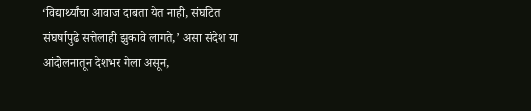‘विद्यार्थ्यांचा आवाज दाबता येत नाही, संघटित संघर्षापुढे सत्तेलाही झुकावे लागते,’ असा संदेश या आंदोलनातून देशभर गेला असून,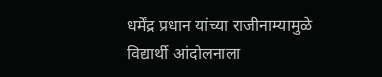धर्मेंद्र प्रधान यांच्या राजीनाम्यामुळे विद्यार्थी आंदोलनाला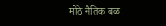मोठे नैतिक बळ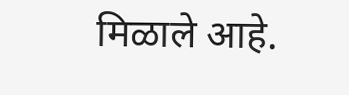मिळाले आहे.